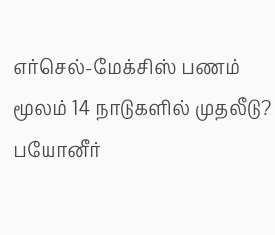எர்செல்-மேக்சிஸ் பணம் மூலம் 14 நாடுகளில் முதலீடு? பயோனீர்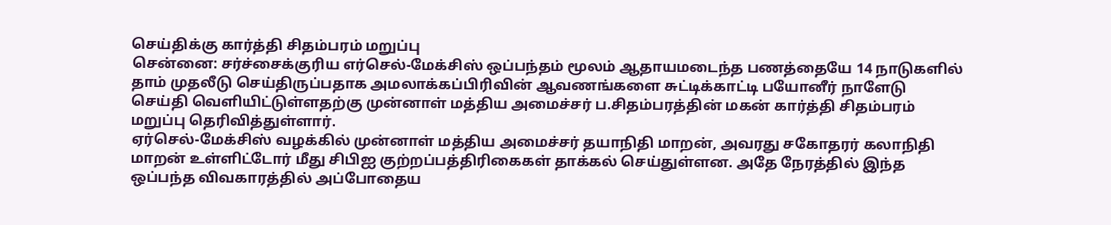செய்திக்கு கார்த்தி சிதம்பரம் மறுப்பு
சென்னை: சர்ச்சைக்குரிய எர்செல்-மேக்சிஸ் ஒப்பந்தம் மூலம் ஆதாயமடைந்த பணத்தையே 14 நாடுகளில் தாம் முதலீடு செய்திருப்பதாக அமலாக்கப்பிரிவின் ஆவணங்களை சுட்டிக்காட்டி பயோனீர் நாளேடு செய்தி வெளியிட்டுள்ளதற்கு முன்னாள் மத்திய அமைச்சர் ப.சிதம்பரத்தின் மகன் கார்த்தி சிதம்பரம் மறுப்பு தெரிவித்துள்ளார்.
ஏர்செல்-மேக்சிஸ் வழக்கில் முன்னாள் மத்திய அமைச்சர் தயாநிதி மாறன், அவரது சகோதரர் கலாநிதி மாறன் உள்ளிட்டோர் மீது சிபிஐ குற்றப்பத்திரிகைகள் தாக்கல் செய்துள்ளன. அதே நேரத்தில் இந்த ஒப்பந்த விவகாரத்தில் அப்போதைய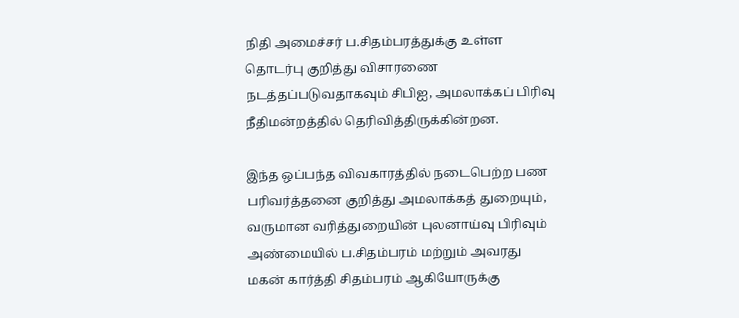நிதி அமைச்சர் ப.சிதம்பரத்துக்கு உள்ள தொடர்பு குறித்து விசாரணை நடத்தப்படுவதாகவும் சிபிஐ, அமலாக்கப் பிரிவு நீதிமன்றத்தில் தெரிவித்திருக்கின்றன.

இந்த ஒப்பந்த விவகாரத்தில் நடைபெற்ற பண பரிவர்த்தனை குறித்து அமலாக்கத் துறையும், வருமான வரித்துறையின் புலனாய்வு பிரிவும் அண்மையில் ப.சிதம்பரம் மற்றும் அவரது மகன் கார்த்தி சிதம்பரம் ஆகியோருக்கு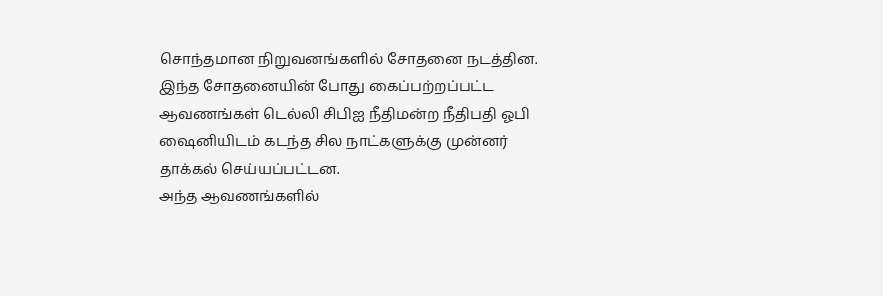சொந்தமான நிறுவனங்களில் சோதனை நடத்தின.
இந்த சோதனையின் போது கைப்பற்றப்பட்ட ஆவணங்கள் டெல்லி சிபிஐ நீதிமன்ற நீதிபதி ஓபி ஷைனியிடம் கடந்த சில நாட்களுக்கு முன்னர் தாக்கல் செய்யப்பட்டன.
அந்த ஆவணங்களில்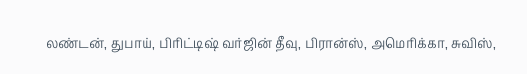லண்டன், துபாய், பிரிட்டிஷ் வர்ஜின் தீவு, பிரான்ஸ், அமெரிக்கா, சுவிஸ்,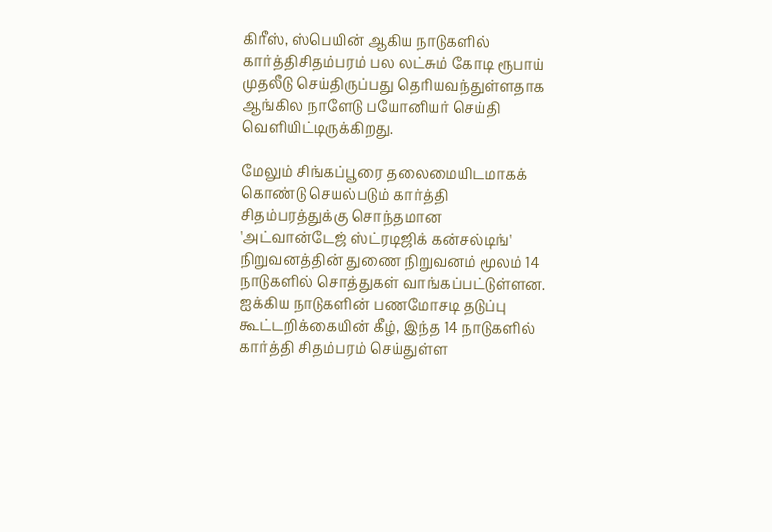கிரீஸ், ஸ்பெயின் ஆகிய நாடுகளில் கார்த்திசிதம்பரம் பல லட்சும் கோடி ரூபாய் முதலீடு செய்திருப்பது தெரியவந்துள்ளதாக ஆங்கில நாளேடு பயோனியர் செய்தி வெளியிட்டிருக்கிறது.

மேலும் சிங்கப்பூரை தலைமையிடமாகக் கொண்டு செயல்படும் கார்த்தி சிதம்பரத்துக்கு சொந்தமான 'அட்வான்டேஜ் ஸ்ட்ரடிஜிக் கன்சல்டிங்' நிறுவனத்தின் துணை நிறுவனம் மூலம் 14 நாடுகளில் சொத்துகள் வாங்கப்பட்டுள்ளன. ஐக்கிய நாடுகளின் பணமோசடி தடுப்பு கூட்டறிக்கையின் கீழ், இந்த 14 நாடுகளில் கார்த்தி சிதம்பரம் செய்துள்ள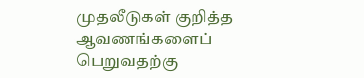முதலீடுகள் குறித்த ஆவணங்களைப் பெறுவதற்கு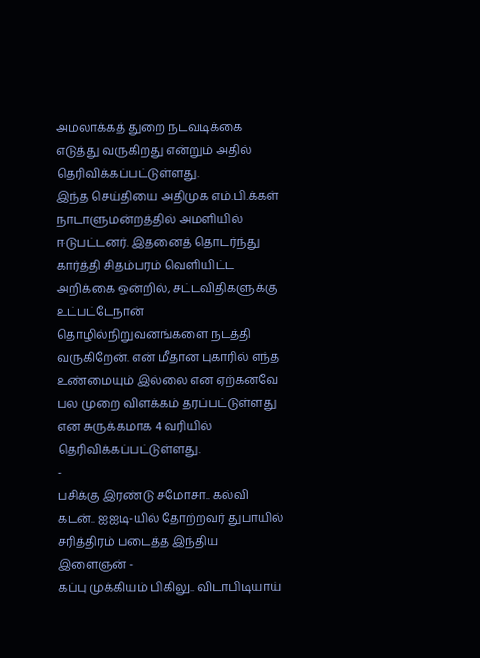அமலாக்கத் துறை நடவடிக்கை எடுத்து வருகிறது என்றும் அதில் தெரிவிக்கப்பட்டுள்ளது.
இந்த செய்தியை அதிமுக எம்.பி.க்கள் நாடாளுமன்றத்தில் அமளியில் ஈடுபட்டனர். இதனைத் தொடர்ந்து கார்த்தி சிதம்பரம் வெளியிட்ட அறிக்கை ஒன்றில், சட்டவிதிகளுக்கு உட்பட்டேநான் தொழில்நிறுவனங்களை நடத்தி வருகிறேன். என் மீதான புகாரில் எந்த உண்மையும் இல்லை என ஏற்கனவே பல முறை விளக்கம் தரப்பட்டுள்ளது என சுருக்கமாக 4 வரியில் தெரிவிக்கப்பட்டுள்ளது.
-
பசிக்கு இரண்டு சமோசா.. கல்வி கடன்.. ஐஐடி-யில் தோற்றவர் துபாயில் சரித்திரம் படைத்த இந்திய இளைஞன் -
கப்பு முக்கியம் பிகிலு.. விடாபிடியாய்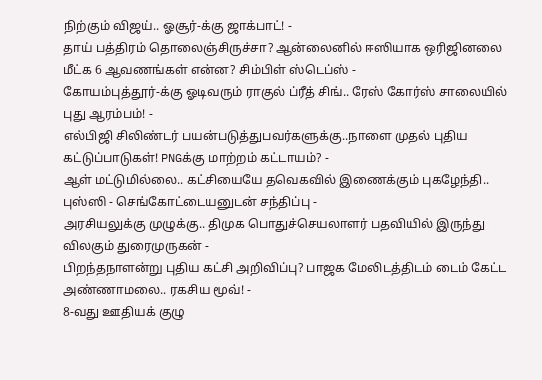நிற்கும் விஜய்.. ஓசூர்-க்கு ஜாக்பாட்! -
தாய் பத்திரம் தொலைஞ்சிருச்சா? ஆன்லைனில் ஈஸியாக ஒரிஜினலை மீட்க 6 ஆவணங்கள் என்ன? சிம்பிள் ஸ்டெப்ஸ் -
கோயம்புத்தூர்-க்கு ஓடிவரும் ராகுல் ப்ரீத் சிங்.. ரேஸ் கோர்ஸ் சாலையில் புது ஆரம்பம்! -
எல்பிஜி சிலிண்டர் பயன்படுத்துபவர்களுக்கு..நாளை முதல் புதிய கட்டுப்பாடுகள்! PNGக்கு மாற்றம் கட்டாயம்? -
ஆள் மட்டுமில்லை.. கட்சியையே தவெகவில் இணைக்கும் புகழேந்தி.. புஸ்ஸி - செங்கோட்டையனுடன் சந்திப்பு -
அரசியலுக்கு முழுக்கு.. திமுக பொதுச்செயலாளர் பதவியில் இருந்து விலகும் துரைமுருகன் -
பிறந்தநாளன்று புதிய கட்சி அறிவிப்பு? பாஜக மேலிடத்திடம் டைம் கேட்ட அண்ணாமலை.. ரகசிய மூவ்! -
8-வது ஊதியக் குழு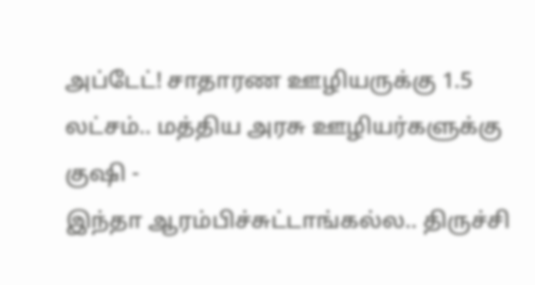அப்டேட்! சாதாரண ஊழியருக்கு 1.5 லட்சம்.. மத்திய அரசு ஊழியர்களுக்கு குஷி -
இந்தா ஆரம்பிச்சுட்டாங்கல்ல.. திருச்சி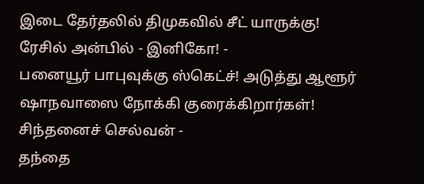இடை தேர்தலில் திமுகவில் சீட் யாருக்கு! ரேசில் அன்பில் - இனிகோ! -
பனையூர் பாபுவுக்கு ஸ்கெட்ச்! அடுத்து ஆளூர் ஷாநவாஸை நோக்கி குரைக்கிறார்கள்! சிந்தனைச் செல்வன் -
தந்தை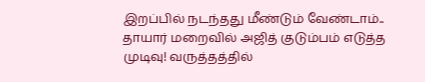இறப்பில் நடந்தது மீண்டும் வேண்டாம்.. தாயார் மறைவில் அஜித் குடும்பம் எடுத்த முடிவு! வருத்தத்தில்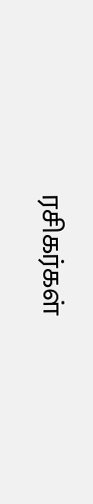ரசிகர்கள்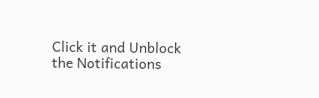Click it and Unblock the Notifications